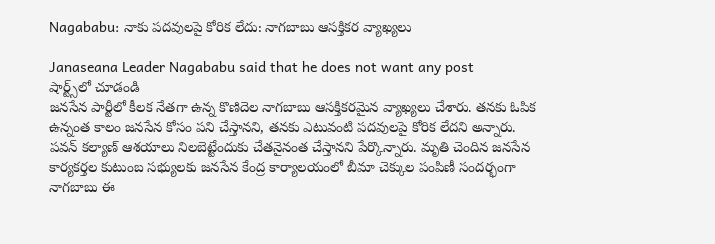Nagababu: నాకు పదవులపై కోరిక లేదు: నాగబాబు ఆసక్తికర వ్యాఖ్యలు

Janaseana Leader Nagababu said that he does not want any post
షార్ట్స్‌లో చూడండి
జనసేన పార్టీలో కీలక నేతగా ఉన్న కొణిదెల నాగబాబు ఆసక్తికరమైన వ్యాఖ్యలు చేశారు. తనకు ఓపిక ఉన్నంత కాలం జనసేన కోసం పని చేస్తానని, తనకు ఎటువంటి పదవుల‌పై కోరిక లేదని అన్నారు. పవన్ కల్యాణ్ ఆశయాలు నిలబెట్టేందుకు చేతనైనంత చేస్తానని పేర్కొన్నారు. మృతి చెందిన జనసేన కార్యకర్తల కుటుంబ సభ్యులకు జనసేన కేంద్ర కార్యాలయంలో బీమా చెక్కుల పంపిణీ సందర్భంగా నాగబాబు ఈ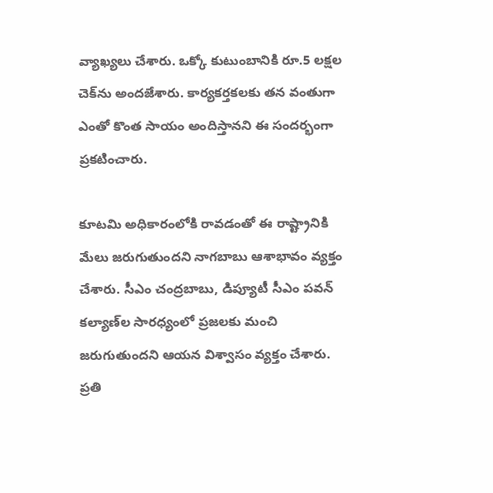వ్యాఖ్యలు చేశారు. ఒక్కో కుటుంబానికి రూ.5 లక్షల చెక్‌ను అందజేశారు. కార్యకర్తకలకు తన వంతుగా ఎంతో కొంత సాయం అందిస్తానని ఈ సందర్భంగా ప్రకటించారు.

కూటమి అధికారంలోకి రావడంతో ఈ రాష్ట్రానికి మేలు జరుగుతుందని నాగబాబు ఆశాభావం వ్యక్తం చేశారు. సీఎం చంద్రబాబు, డిప్యూటీ సీఎం పవన్ కల్యాణ్‌ల సారధ్యంలో ప్రజలకు మంచి జరుగుతుందని ఆయన విశ్వాసం వ్యక్తం చేశారు. ప్రతి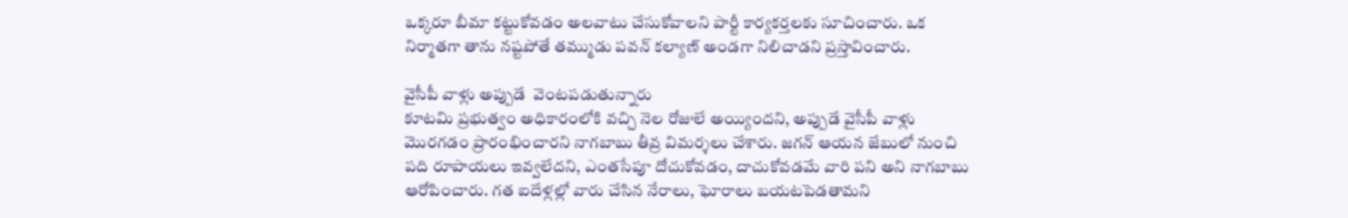ఒక్కరూ బీమా కట్టుకోవడం అలవాటు చేసుకోవాలని పార్టీ కార్యకర్తలకు సూచించారు. ఒక నిర్మాతగా తాను నష్టపోతే తమ్ముడు పవన్ కల్యాణ్ అండగా నిలిచాడని ప్రస్తావించారు.

వైసీపీ వాళ్లు అప్పుడే  వెంటపడుతున్నారు
కూటమి ప్రభుత్వం అధికారంలోకి వచ్చి నెల రోజులే అయ్యిందని, అప్పుడే వైసీపీ వాళ్లు మొరగడం ప్రారంభించారని నాగబాబు తీవ్ర విమర్శలు చేశారు. జగన్ ఆయన జేబులో నుంచి పది రూపాయలు ఇవ్వలేదని, ఎంతసేపూ దోచుకోవడం, దాచుకోవడమే వారి పని అని నాగబాబు ఆరోపించారు. గత ఐదేళ్లల్లో వారు చేసిన‌ నేరాలు, ఘోరాలు బయటపెడతామని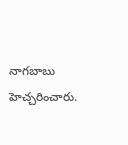నాగబాబు హెచ్చరించారు.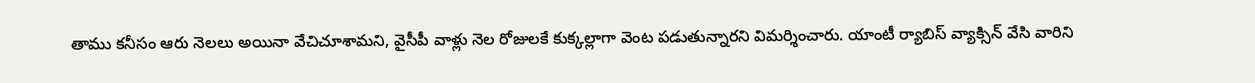తాము కనీసం ఆరు నెలలు అయినా వేచిచూశామని, వైసీపీ వాళ్లు నెల రోజులకే కుక్కల్లాగా వెంట పడుతున్నారని విమర్శించారు. యాంటీ ర్యాబిస్ వ్యాక్సిన్ వేసి వారిని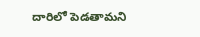దారిలో పెడతామని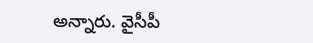అన్నారు. వైసీపీ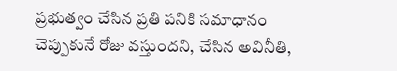ప్రభుత్వం చేసిన ప్రతి పనికి సమాధానం చెప్పుకునే రోజు వస్తుందని, చేసిన అవినీతి,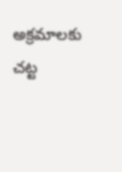అక్రమాలకు చట్ట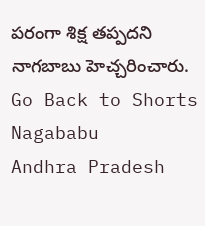పరంగా శిక్ష తప్పదని నాగబాబు హెచ్చరించారు.
Go Back to Shorts
Nagababu
Andhra Pradesh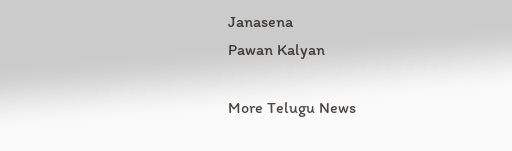Janasena
Pawan Kalyan

More Telugu News